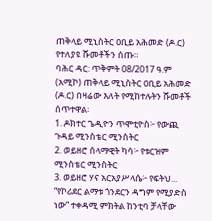ጠቅላይ ሚኒስትር ዐቢይ አሕመድ (ዶ.ር) የተለያዩ ሹመቶችን ሰጡ።
ባሕር ዳር: ጥቅምት 08/2017 ዓ.ም (አሚኮ) ጠቅላይ ሚኒስትር ዐቢይ አሕመድ (ዶ.ር) በዛሬው እለት የሚከተሉትን ሹመቶች ሰጥተዋል፡
1. ዶክተር ጌዲዮን ጥሞቲዮስ፦ የውጪ ጉዳይ ሚንስቴር ሚንስትር
2. ወይዘሮ ሰላማዊት ካሳ፦ የቱርዝም ሚንስቴር ሚንስትር
3. ወይዘሮ ሃና አርአያሥላሴ፦ የፍትህ...
“የኮሪደር ልማቱ ጎንደርን ዳግም የሚያድስ ነው” ተቀዳሚ ምክትል ከንቲባ ቻላቸው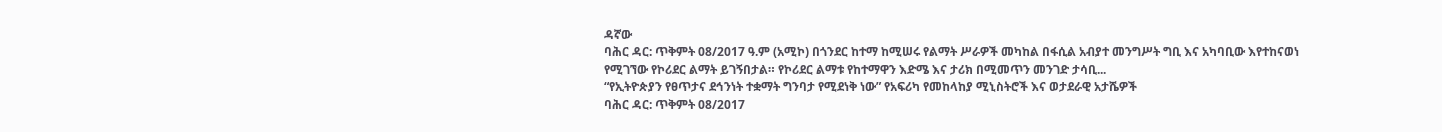ዳኛው
ባሕር ዳር: ጥቅምት 08/2017 ዓ.ም (አሚኮ) በጎንደር ከተማ ከሚሠሩ የልማት ሥራዎች መካከል በፋሲል አብያተ መንግሥት ግቢ እና አካባቢው እየተከናወነ የሚገኘው የኮሪደር ልማት ይገኝበታል። የኮሪደር ልማቱ የከተማዋን እድሜ እና ታሪክ በሚመጥን መንገድ ታሳቢ...
“የኢትዮጵያን የፀጥታና ደኅንነት ተቋማት ግንባታ የሚደነቅ ነው” የአፍሪካ የመከላከያ ሚኒስትሮች እና ወታደራዊ አታሼዎች
ባሕር ዳር: ጥቅምት 08/2017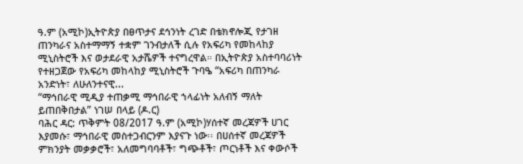ዓ.ም (አሚኮ)ኢትዮጵያ በፀጥታና ደኅንነት ረገድ በቴክኖሎጂ የታገዘ ጠንካራና አስተማማኝ ተቋም ገንብታለች ሲሉ የአፍሪካ የመከላከያ ሚኒስትሮች እና ወታደራዊ አታሼዎች ተናግረዋል። በኢትዮጵያ አስተባባሪነት የተዘጋጀው የአፍሪካ መከላከያ ሚኒስትሮች ጉባዔ “አፍሪካ በጠንካራ አንድነት፣ ለሁለንተናዊ...
“ማኅበራዊ ሚዲያ ተጠቃሚ ማኅበራዊ ኀላፊነት አለብኝ ማለት ይጠበቅበታል” ነገሠ በላይ (ዶ.ር)
ባሕር ዳር: ጥቅምት 08/2017 ዓ.ም (አሚኮ)ሃሰተኛ መረጃዎች ሀገር እያመሱ፣ ማኅበራዊ መስተጋብርንም እያናጉ ነው፡፡ በሀሰተኛ መረጃዎች ምክንያት መቃቃሮች፣ አለመግባባቶች፣ ግጭቶች፣ ጦርነቶች እና ቀውሶች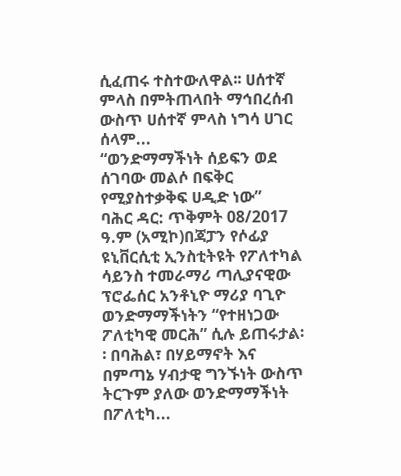ሲፈጠሩ ተስተውለዋል፡፡ ሀሰተኛ ምላስ በምትጠላበት ማኅበረሰብ ውስጥ ሀሰተኛ ምላስ ነግሳ ሀገር ሰላም...
“ወንድማማችነት ሰይፍን ወደ ሰገባው መልሶ በፍቅር የሚያስተቃቅፍ ሀዲድ ነው”
ባሕር ዳር: ጥቅምት 08/2017 ዓ.ም (አሚኮ)በጃፓን የሶፊያ ዩኒቨርሲቲ ኢንስቲትዩት የፖለተካል ሳይንስ ተመራማሪ ጣሊያናዊው ፕሮፌሰር አንቶኒዮ ማሪያ ባጊዮ ወንድማማችነትን “የተዘነጋው ፖለቲካዊ መርሕ” ሲሉ ይጠሩታል፡፡ በባሕል፣ በሃይማኖት እና በምጣኔ ሃብታዊ ግንኙነት ውስጥ ትርጉም ያለው ወንድማማችነት በፖለቲካ...